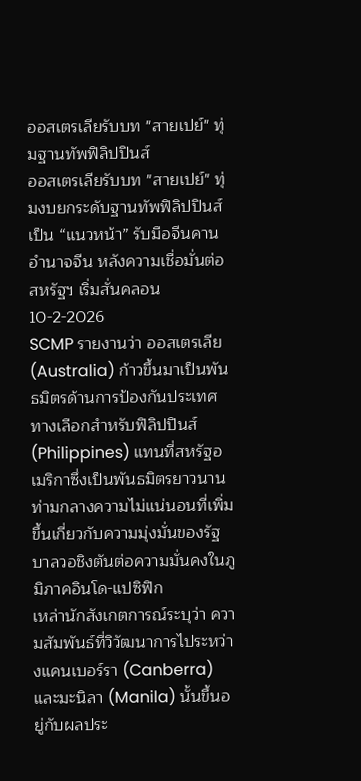ออสเตรเลียรับบท "สายเปย์" ทุ่มฐานทัพฟิลิปปินส์
ออสเตรเลียรับบท "สายเปย์" ทุ่มงบยกระดับฐานทัพฟิลิปปินส์ เป็น “แนวหน้า” รับมือจีนคานอำนาจจีน หลังความเชื่อมั่นต่อสหรัฐฯ เริ่มสั่นคลอน
10-2-2026
SCMP รายงานว่า ออสเตรเลีย (Australia) ก้าวขึ้นมาเป็นพันธมิตรด้านการป้องกันประเทศทางเลือกสำหรับฟิลิปปินส์ (Philippines) แทนที่สหรัฐอเมริกาซึ่งเป็นพันธมิตรยาวนาน ท่ามกลางความไม่แน่นอนที่เพิ่มขึ้นเกี่ยวกับความมุ่งมั่นของรัฐบาลวอชิงตันต่อความมั่นคงในภูมิภาคอินโด-แปซิฟิก
เหล่านักสังเกตการณ์ระบุว่า ความสัมพันธ์ที่วิวัฒนาการไประหว่างแคนเบอร์รา (Canberra) และมะนิลา (Manila) นั้นขึ้นอยู่กับผลประ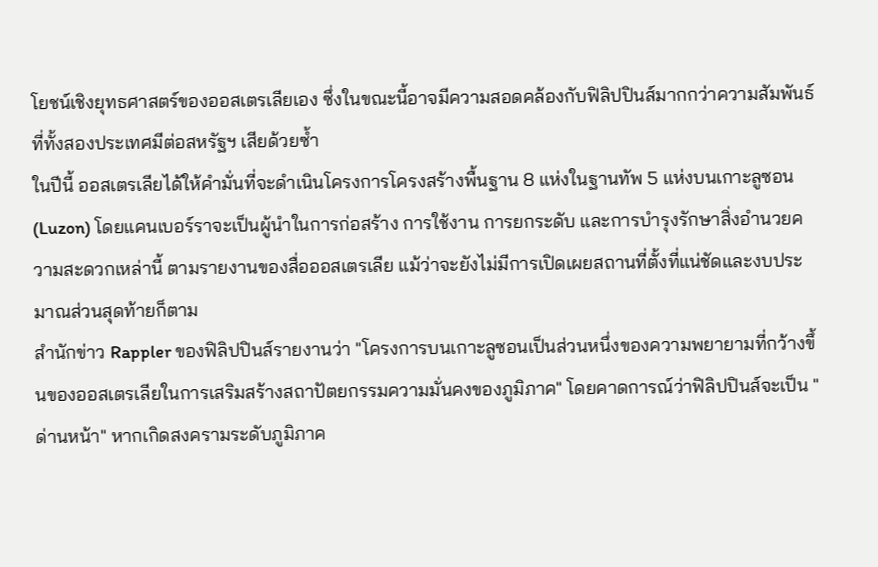โยชน์เชิงยุทธศาสตร์ของออสเตรเลียเอง ซึ่งในขณะนี้อาจมีความสอดคล้องกับฟิลิปปินส์มากกว่าความสัมพันธ์ที่ทั้งสองประเทศมีต่อสหรัฐฯ เสียด้วยซ้ำ
ในปีนี้ ออสเตรเลียได้ให้คำมั่นที่จะดำเนินโครงการโครงสร้างพื้นฐาน 8 แห่งในฐานทัพ 5 แห่งบนเกาะลูซอน (Luzon) โดยแคนเบอร์ราจะเป็นผู้นำในการก่อสร้าง การใช้งาน การยกระดับ และการบำรุงรักษาสิ่งอำนวยความสะดวกเหล่านี้ ตามรายงานของสื่อออสเตรเลีย แม้ว่าจะยังไม่มีการเปิดเผยสถานที่ตั้งที่แน่ชัดและงบประมาณส่วนสุดท้ายก็ตาม
สำนักข่าว Rappler ของฟิลิปปินส์รายงานว่า "โครงการบนเกาะลูซอนเป็นส่วนหนึ่งของความพยายามที่กว้างขึ้นของออสเตรเลียในการเสริมสร้างสถาปัตยกรรมความมั่นคงของภูมิภาค" โดยคาดการณ์ว่าฟิลิปปินส์จะเป็น "ด่านหน้า" หากเกิดสงครามระดับภูมิภาค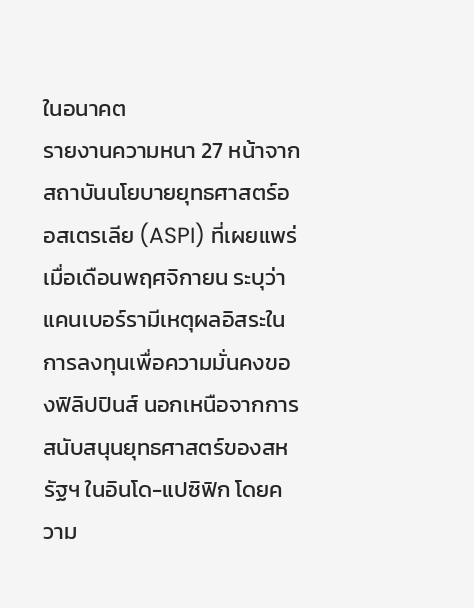ในอนาคต
รายงานความหนา 27 หน้าจากสถาบันนโยบายยุทธศาสตร์ออสเตรเลีย (ASPI) ที่เผยแพร่เมื่อเดือนพฤศจิกายน ระบุว่า แคนเบอร์รามีเหตุผลอิสระในการลงทุนเพื่อความมั่นคงของฟิลิปปินส์ นอกเหนือจากการสนับสนุนยุทธศาสตร์ของสหรัฐฯ ในอินโด-แปซิฟิก โดยความ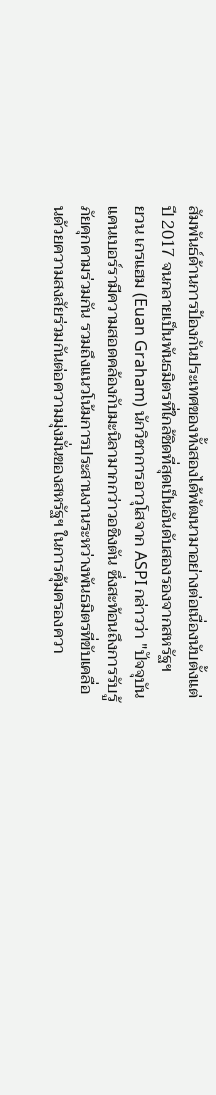สัมพันธ์ด้านการป้องกันประเทศของทั้งสองได้พัฒนามาอย่างต่อเนื่องนับตั้งแต่ปี 2017 จนกลายเป็นพันธมิตรที่ใกล้ชิดที่สุดเป็นอันดับสองรองจากสหรัฐฯ
ยวน เกรแฮม (Euan Graham) นักวิชาการอาวุโสจาก ASPI กล่าวว่า "ปัจจุบันแคนเบอร์รามีความสอดคล้องกับมะนิลามากกว่าวอชิงตัน ซึ่งสะท้อนถึงการรับรู้ภัยคุกคามร่วมกัน รวมถึงแนวโน้มการประสานงานระหว่างพันธมิตรที่ขับเคลื่อนด้วยความสงสัยร่วมกันต่อความมุ่งมั่นของสหรัฐฯ ในการคุ้มครองควา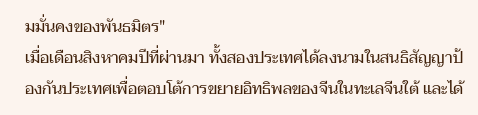มมั่นคงของพันธมิตร"
เมื่อเดือนสิงหาคมปีที่ผ่านมา ทั้งสองประเทศได้ลงนามในสนธิสัญญาป้องกันประเทศเพื่อตอบโต้การขยายอิทธิพลของจีนในทะเลจีนใต้ และได้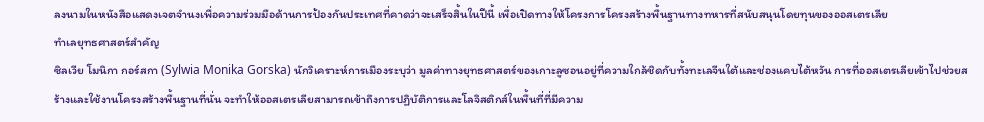ลงนามในหนังสือแสดงเจตจำนงเพื่อความร่วมมือด้านการป้องกันประเทศที่คาดว่าจะเสร็จสิ้นในปีนี้ เพื่อเปิดทางให้โครงการโครงสร้างพื้นฐานทางทหารที่สนับสนุนโดยทุนของออสเตรเลีย
ทำเลยุทธศาสตร์สำคัญ
ซิลเวีย โมนิกา กอร์สกา (Sylwia Monika Gorska) นักวิเคราะห์การเมืองระบุว่า มูลค่าทางยุทธศาสตร์ของเกาะลูซอนอยู่ที่ความใกล้ชิดกับทั้งทะเลจีนใต้และช่องแคบไต้หวัน การที่ออสเตรเลียเข้าไปช่วยสร้างและใช้งานโครงสร้างพื้นฐานที่นั่น จะทำให้ออสเตรเลียสามารถเข้าถึงการปฏิบัติการและโลจิสติกส์ในพื้นที่ที่มีความ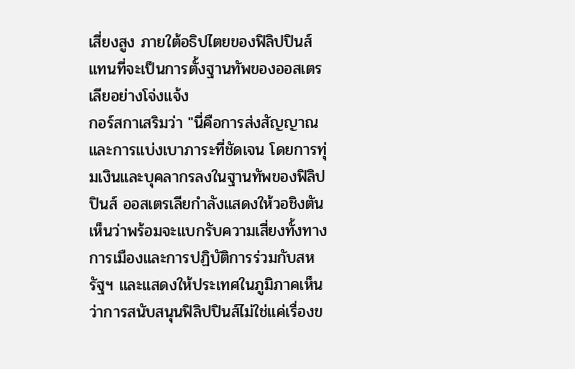เสี่ยงสูง ภายใต้อธิปไตยของฟิลิปปินส์แทนที่จะเป็นการตั้งฐานทัพของออสเตรเลียอย่างโจ่งแจ้ง
กอร์สกาเสริมว่า "นี่คือการส่งสัญญาณและการแบ่งเบาภาระที่ชัดเจน โดยการทุ่มเงินและบุคลากรลงในฐานทัพของฟิลิปปินส์ ออสเตรเลียกำลังแสดงให้วอชิงตันเห็นว่าพร้อมจะแบกรับความเสี่ยงทั้งทางการเมืองและการปฏิบัติการร่วมกับสหรัฐฯ และแสดงให้ประเทศในภูมิภาคเห็นว่าการสนับสนุนฟิลิปปินส์ไม่ใช่แค่เรื่องข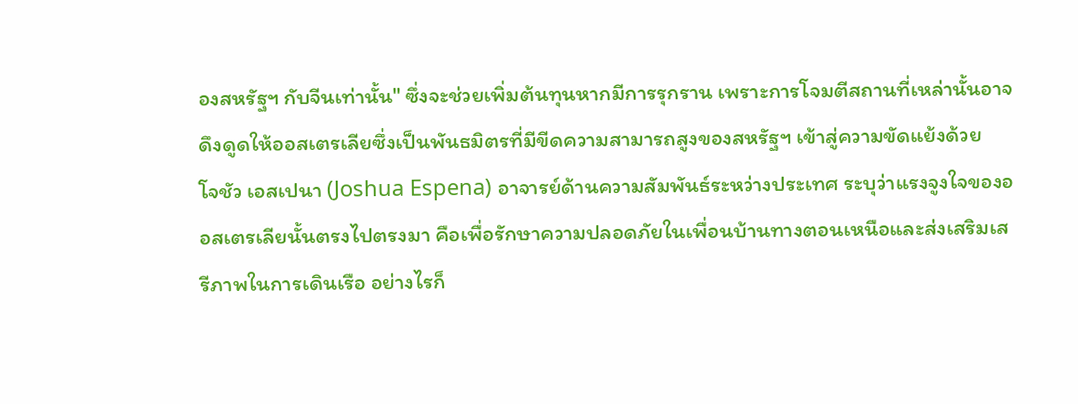องสหรัฐฯ กับจีนเท่านั้น" ซึ่งจะช่วยเพิ่มต้นทุนหากมีการรุกราน เพราะการโจมตีสถานที่เหล่านั้นอาจดึงดูดให้ออสเตรเลียซึ่งเป็นพันธมิตรที่มีขีดความสามารถสูงของสหรัฐฯ เข้าสู่ความขัดแย้งด้วย
โจชัว เอสเปนา (Joshua Espena) อาจารย์ด้านความสัมพันธ์ระหว่างประเทศ ระบุว่าแรงจูงใจของออสเตรเลียนั้นตรงไปตรงมา คือเพื่อรักษาความปลอดภัยในเพื่อนบ้านทางตอนเหนือและส่งเสริมเสรีภาพในการเดินเรือ อย่างไรก็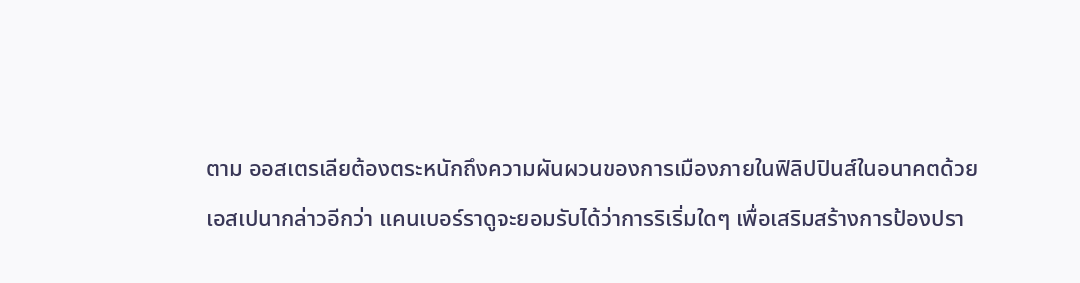ตาม ออสเตรเลียต้องตระหนักถึงความผันผวนของการเมืองภายในฟิลิปปินส์ในอนาคตด้วย
เอสเปนากล่าวอีกว่า แคนเบอร์ราดูจะยอมรับได้ว่าการริเริ่มใดๆ เพื่อเสริมสร้างการป้องปรา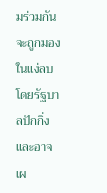มร่วมกันจะถูกมองในแง่ลบโดยรัฐบาลปักกิ่ง และอาจเผ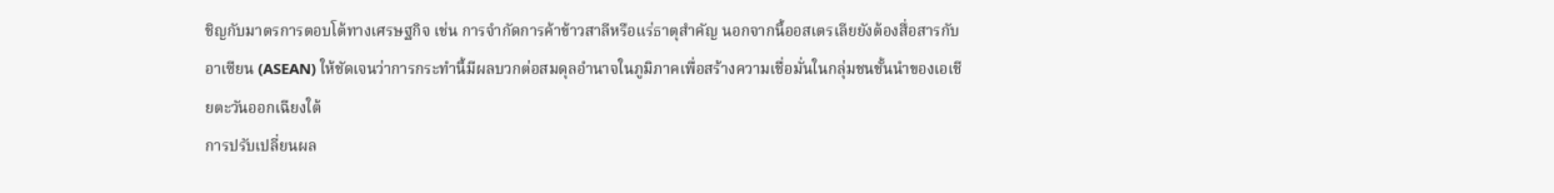ชิญกับมาตรการตอบโต้ทางเศรษฐกิจ เช่น การจำกัดการค้าข้าวสาลีหรือแร่ธาตุสำคัญ นอกจากนี้ออสเตรเลียยังต้องสื่อสารกับอาเซียน (ASEAN) ให้ชัดเจนว่าการกระทำนี้มีผลบวกต่อสมดุลอำนาจในภูมิภาคเพื่อสร้างความเชื่อมั่นในกลุ่มชนชั้นนำของเอเชียตะวันออกเฉียงใต้
การปรับเปลี่ยนผล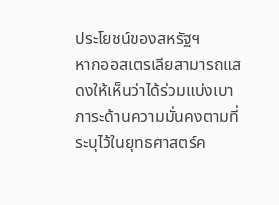ประโยชน์ของสหรัฐฯ
หากออสเตรเลียสามารถแสดงให้เห็นว่าได้ร่วมแบ่งเบาภาระด้านความมั่นคงตามที่ระบุไว้ในยุทธศาสตร์ค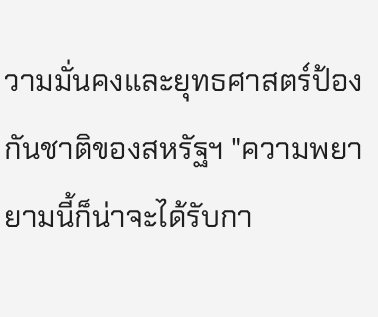วามมั่นคงและยุทธศาสตร์ป้องกันชาติของสหรัฐฯ "ความพยายามนี้ก็น่าจะได้รับกา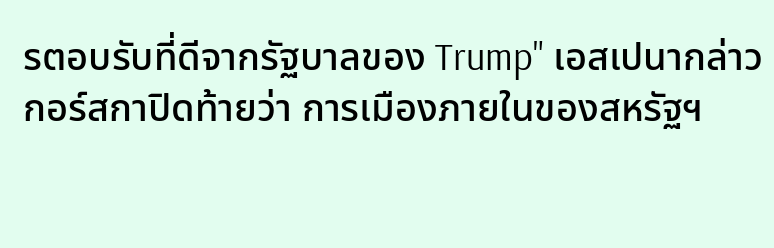รตอบรับที่ดีจากรัฐบาลของ Trump" เอสเปนากล่าว
กอร์สกาปิดท้ายว่า การเมืองภายในของสหรัฐฯ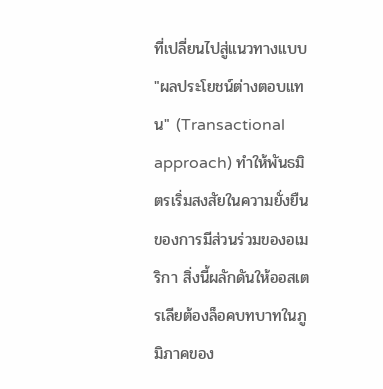ที่เปลี่ยนไปสู่แนวทางแบบ "ผลประโยชน์ต่างตอบแทน" (Transactional approach) ทำให้พันธมิตรเริ่มสงสัยในความยั่งยืนของการมีส่วนร่วมของอเมริกา สิ่งนี้ผลักดันให้ออสเตรเลียต้องล็อคบทบาทในภูมิภาคของ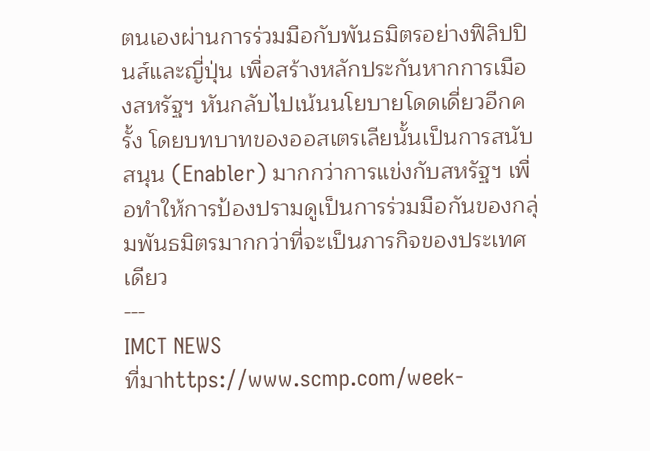ตนเองผ่านการร่วมมือกับพันธมิตรอย่างฟิลิปปินส์และญี่ปุ่น เพื่อสร้างหลักประกันหากการเมืองสหรัฐฯ หันกลับไปเน้นนโยบายโดดเดี่ยวอีกครั้ง โดยบทบาทของออสเตรเลียนั้นเป็นการสนับสนุน (Enabler) มากกว่าการแข่งกับสหรัฐฯ เพื่อทำให้การป้องปรามดูเป็นการร่วมมือกันของกลุ่มพันธมิตรมากกว่าที่จะเป็นภารกิจของประเทศเดียว
---
IMCT NEWS
ที่มาhttps://www.scmp.com/week-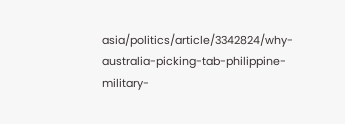asia/politics/article/3342824/why-australia-picking-tab-philippine-military-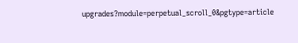upgrades?module=perpetual_scroll_0&pgtype=article